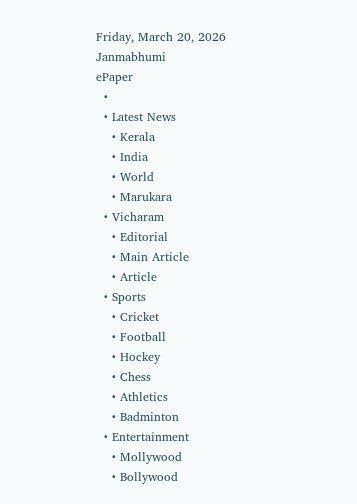Friday, March 20, 2026
Janmabhumi
ePaper
  •
  • Latest News
    • Kerala
    • India
    • World
    • Marukara
  • Vicharam
    • Editorial
    • Main Article
    • Article
  • Sports
    • Cricket
    • Football
    • Hockey
    • Chess
    • Athletics
    • Badminton
  • Entertainment
    • Mollywood
    • Bollywood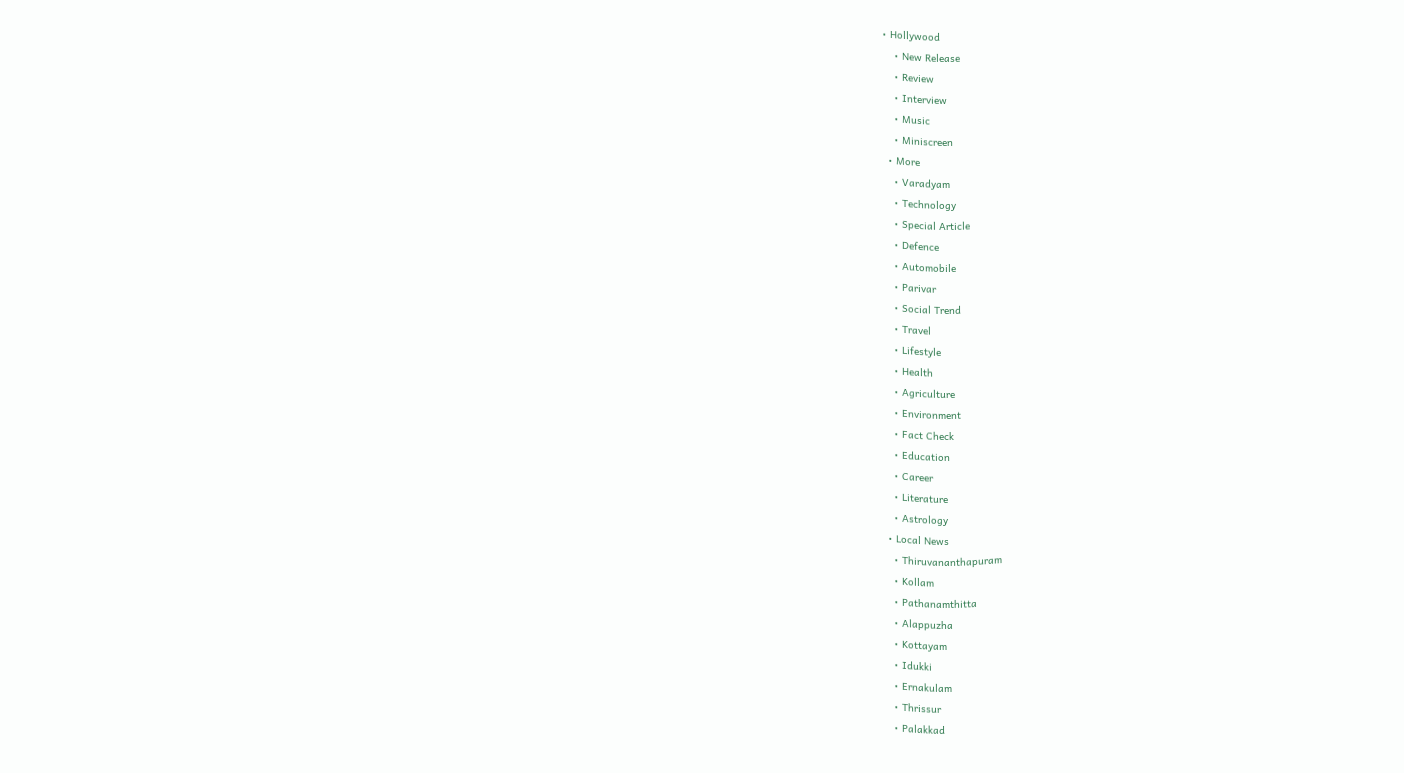• Hollywood
    • New Release
    • Review
    • Interview
    • Music
    • Miniscreen
  • More
    • Varadyam
    • Technology
    • Special Article
    • Defence
    • Automobile
    • Parivar
    • Social Trend
    • Travel
    • Lifestyle
    • Health
    • Agriculture
    • Environment
    • Fact Check
    • Education
    • Career
    • Literature
    • Astrology
  • Local News
    • Thiruvananthapuram
    • Kollam
    • Pathanamthitta
    • Alappuzha
    • Kottayam
    • Idukki
    • Ernakulam
    • Thrissur
    • Palakkad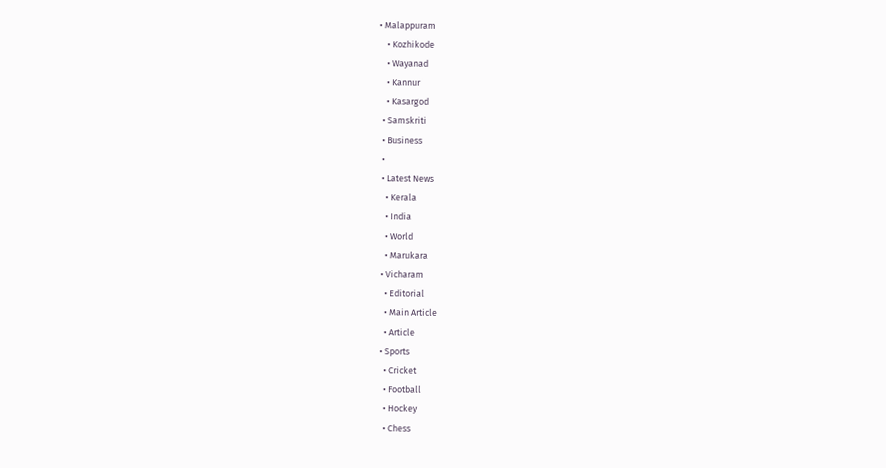• Malappuram
    • Kozhikode
    • Wayanad
    • Kannur
    • Kasargod
  • Samskriti
  • Business
  •
  • Latest News
    • Kerala
    • India
    • World
    • Marukara
  • Vicharam
    • Editorial
    • Main Article
    • Article
  • Sports
    • Cricket
    • Football
    • Hockey
    • Chess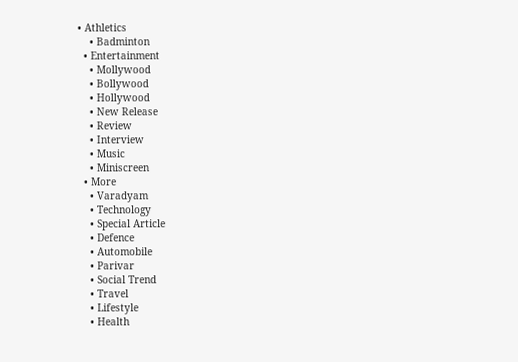• Athletics
    • Badminton
  • Entertainment
    • Mollywood
    • Bollywood
    • Hollywood
    • New Release
    • Review
    • Interview
    • Music
    • Miniscreen
  • More
    • Varadyam
    • Technology
    • Special Article
    • Defence
    • Automobile
    • Parivar
    • Social Trend
    • Travel
    • Lifestyle
    • Health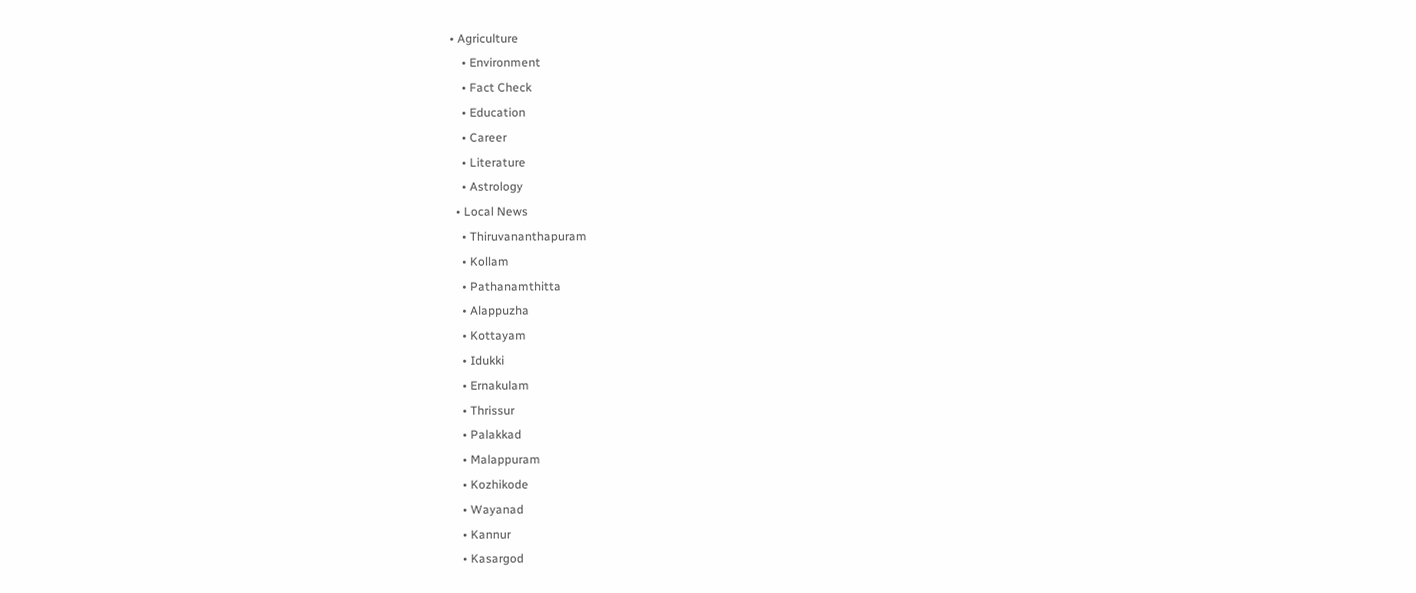• Agriculture
    • Environment
    • Fact Check
    • Education
    • Career
    • Literature
    • Astrology
  • Local News
    • Thiruvananthapuram
    • Kollam
    • Pathanamthitta
    • Alappuzha
    • Kottayam
    • Idukki
    • Ernakulam
    • Thrissur
    • Palakkad
    • Malappuram
    • Kozhikode
    • Wayanad
    • Kannur
    • Kasargod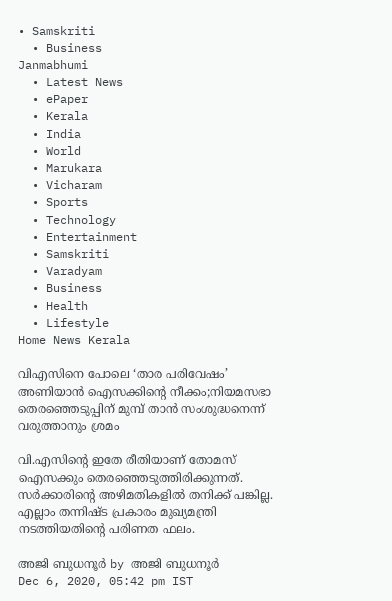• Samskriti
  • Business
Janmabhumi
  • Latest News
  • ePaper
  • Kerala
  • India
  • World
  • Marukara
  • Vicharam
  • Sports
  • Technology
  • Entertainment
  • Samskriti
  • Varadyam
  • Business
  • Health
  • Lifestyle
Home News Kerala

വിഎസിനെ പോലെ ‘താര പരിവേഷം’ അണിയാന്‍ ഐസക്കിന്റെ നീക്കം;നിയമസഭാ തെരഞ്ഞെടുപ്പിന് മുമ്പ് താന്‍ സംശുദ്ധനെന്ന് വരുത്താനും ശ്രമം

വി.എസിന്റെ ഇതേ രീതിയാണ് തോമസ് ഐസക്കും തെരഞ്ഞെടുത്തിരിക്കുന്നത്. സര്‍ക്കാരിന്റെ അഴിമതികളില്‍ തനിക്ക് പങ്കില്ല. എല്ലാം തന്നിഷ്ട പ്രകാരം മുഖ്യമന്ത്രി നടത്തിയതിന്റെ പരിണത ഫലം.

അജി ബുധനൂര്‍ by അജി ബുധനൂര്‍
Dec 6, 2020, 05:42 pm IST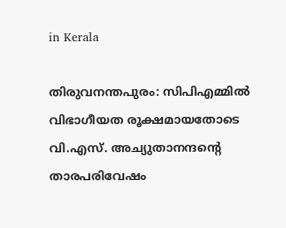in Kerala

തിരുവനന്തപുരം: സിപിഎമ്മില്‍ വിഭാഗീയത രൂക്ഷമായതോടെ വി.എസ്. അച്യുതാനന്ദന്റെ താരപരിവേഷം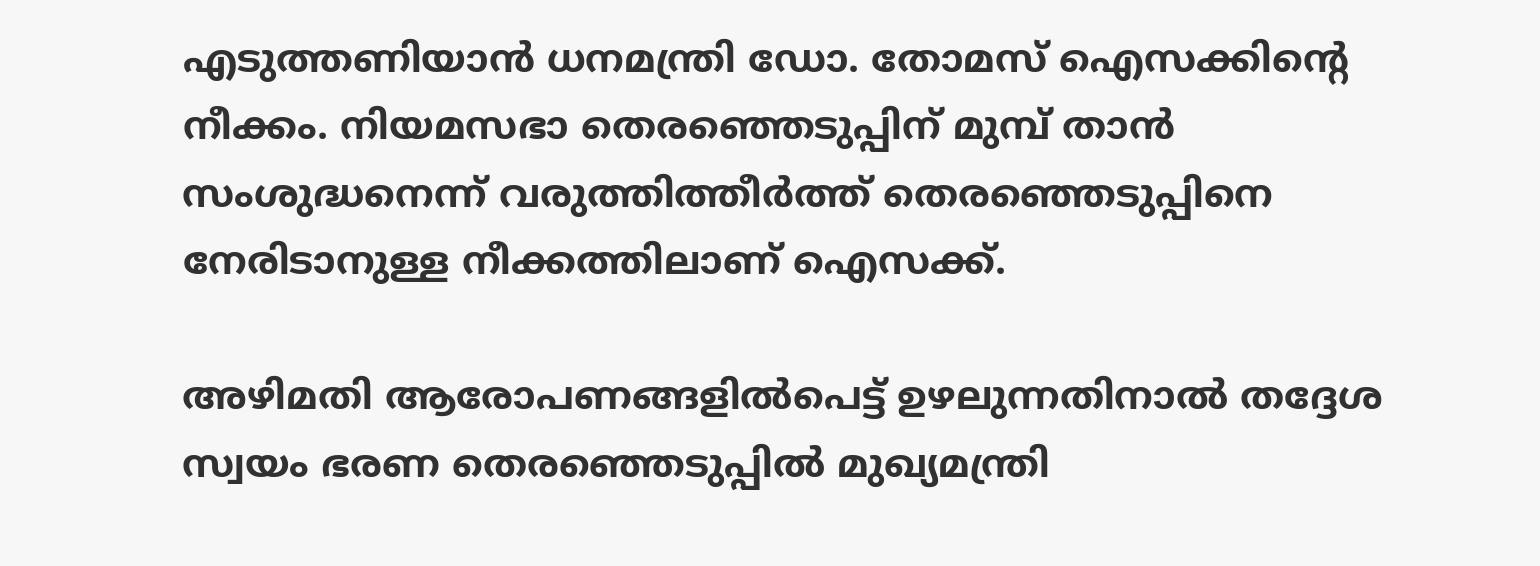എടുത്തണിയാന്‍ ധനമന്ത്രി ഡോ. തോമസ് ഐസക്കിന്റെ നീക്കം. നിയമസഭാ തെരഞ്ഞെടുപ്പിന് മുമ്പ് താന്‍ സംശുദ്ധനെന്ന് വരുത്തിത്തീര്‍ത്ത് തെരഞ്ഞെടുപ്പിനെ നേരിടാനുള്ള നീക്കത്തിലാണ് ഐസക്ക്.

അഴിമതി ആരോപണങ്ങളില്‍പെട്ട് ഉഴലുന്നതിനാല്‍ തദ്ദേശ സ്വയം ഭരണ തെരഞ്ഞെടുപ്പില്‍ മുഖ്യമന്ത്രി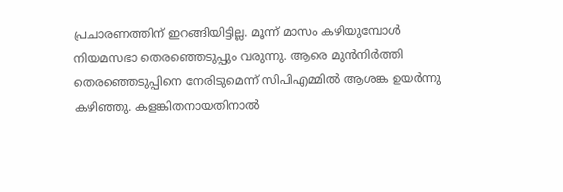പ്രചാരണത്തിന് ഇറങ്ങിയിട്ടില്ല. മൂന്ന് മാസം കഴിയുമ്പോള്‍ നിയമസഭാ തെരഞ്ഞെടുപ്പും വരുന്നു. ആരെ മുന്‍നിര്‍ത്തി തെരഞ്ഞെടുപ്പിനെ നേരിടുമെന്ന് സിപിഎമ്മില്‍ ആശങ്ക ഉയര്‍ന്നു കഴിഞ്ഞു. കളങ്കിതനായതിനാല്‍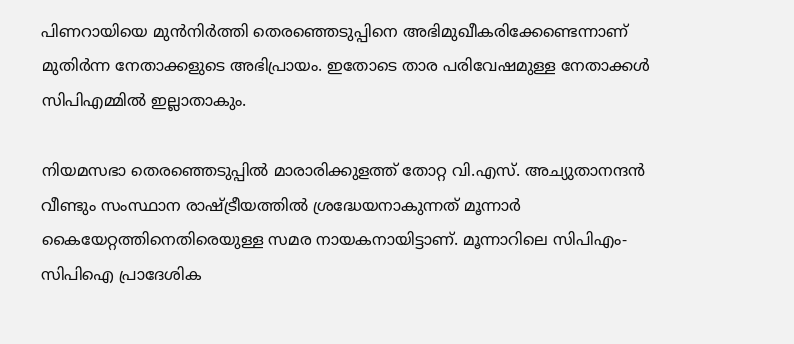പിണറായിയെ മുന്‍നിര്‍ത്തി തെരഞ്ഞെടുപ്പിനെ അഭിമുഖീകരിക്കേണ്ടെന്നാണ് മുതിര്‍ന്ന നേതാക്കളുടെ അഭിപ്രായം. ഇതോടെ താര പരിവേഷമുള്ള നേതാക്കള്‍ സിപിഎമ്മില്‍ ഇല്ലാതാകും.

നിയമസഭാ തെരഞ്ഞെടുപ്പില്‍ മാരാരിക്കുളത്ത് തോറ്റ വി.എസ്. അച്യുതാനന്ദന്‍ വീണ്ടും സംസ്ഥാന രാഷ്‌ട്രീയത്തില്‍ ശ്രദ്ധേയനാകുന്നത് മൂന്നാര്‍ കൈയേറ്റത്തിനെതിരെയുള്ള സമര നായകനായിട്ടാണ്. മൂന്നാറിലെ സിപിഎം-സിപിഐ പ്രാദേശിക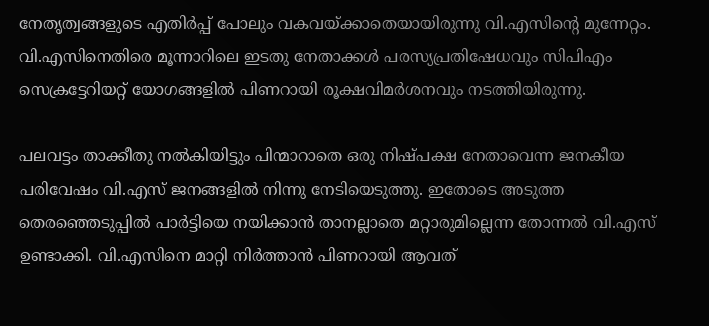നേതൃത്വങ്ങളുടെ എതിര്‍പ്പ് പോലും വകവയ്‌ക്കാതെയായിരുന്നു വി.എസിന്റെ മുന്നേറ്റം. വി.എസിനെതിരെ മൂന്നാറിലെ ഇടതു നേതാക്കള്‍ പരസ്യപ്രതിഷേധവും സിപിഎം സെക്രട്ടേറിയറ്റ് യോഗങ്ങളില്‍ പിണറായി രൂക്ഷവിമര്‍ശനവും നടത്തിയിരുന്നു.

പലവട്ടം താക്കീതു നല്‍കിയിട്ടും പിന്മാറാതെ ഒരു നിഷ്പക്ഷ നേതാവെന്ന ജനകീയ പരിവേഷം വി.എസ് ജനങ്ങളില്‍ നിന്നു നേടിയെടുത്തു. ഇതോടെ അടുത്ത തെരഞ്ഞെടുപ്പില്‍ പാര്‍ട്ടിയെ നയിക്കാന്‍ താനല്ലാതെ മറ്റാരുമില്ലെന്ന തോന്നല്‍ വി.എസ് ഉണ്ടാക്കി. വി.എസിനെ മാറ്റി നിര്‍ത്താന്‍ പിണറായി ആവത്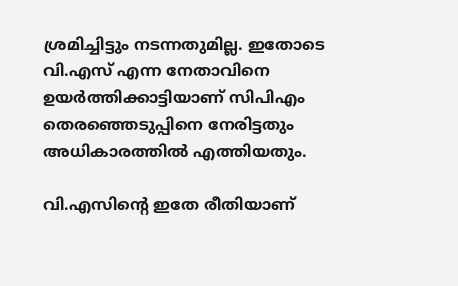ശ്രമിച്ചിട്ടും നടന്നതുമില്ല. ഇതോടെ വി.എസ് എന്ന നേതാവിനെ ഉയര്‍ത്തിക്കാട്ടിയാണ് സിപിഎം തെരഞ്ഞെടുപ്പിനെ നേരിട്ടതും അധികാരത്തില്‍ എത്തിയതും.

വി.എസിന്റെ ഇതേ രീതിയാണ്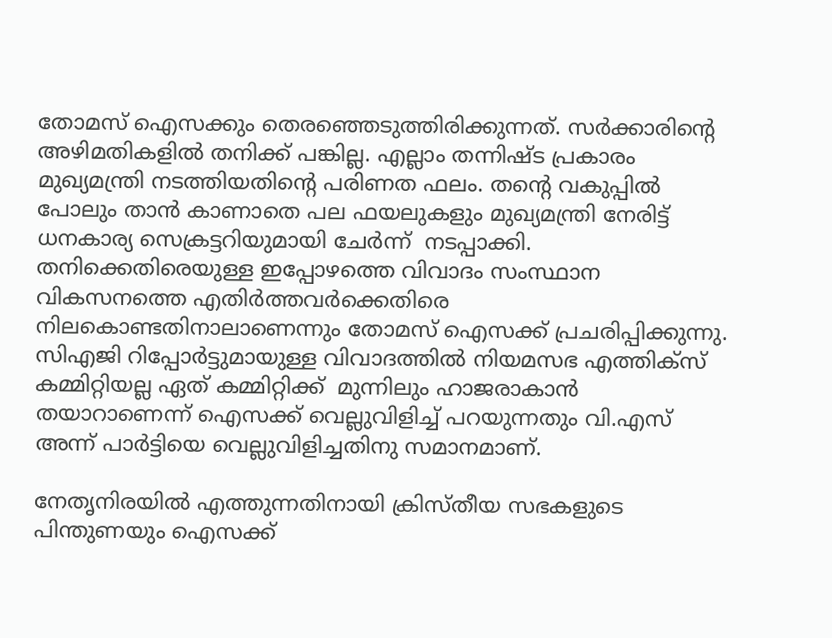തോമസ് ഐസക്കും തെരഞ്ഞെടുത്തിരിക്കുന്നത്. സര്‍ക്കാരിന്റെ അഴിമതികളില്‍ തനിക്ക് പങ്കില്ല. എല്ലാം തന്നിഷ്ട പ്രകാരം മുഖ്യമന്ത്രി നടത്തിയതിന്റെ പരിണത ഫലം. തന്റെ വകുപ്പില്‍ പോലും താന്‍ കാണാതെ പല ഫയലുകളും മുഖ്യമന്ത്രി നേരിട്ട് ധനകാര്യ സെക്രട്ടറിയുമായി ചേര്‍ന്ന്  നടപ്പാക്കി. തനിക്കെതിരെയുള്ള ഇപ്പോഴത്തെ വിവാദം സംസ്ഥാന വികസനത്തെ എതിര്‍ത്തവര്‍ക്കെതിരെ നിലകൊണ്ടതിനാലാണെന്നും തോമസ് ഐസക്ക് പ്രചരിപ്പിക്കുന്നു. സിഎജി റിപ്പോര്‍ട്ടുമായുള്ള വിവാദത്തില്‍ നിയമസഭ എത്തിക്‌സ് കമ്മിറ്റിയല്ല ഏത് കമ്മിറ്റിക്ക്  മുന്നിലും ഹാജരാകാന്‍ തയാറാണെന്ന് ഐസക്ക് വെല്ലുവിളിച്ച് പറയുന്നതും വി.എസ് അന്ന് പാര്‍ട്ടിയെ വെല്ലുവിളിച്ചതിനു സമാനമാണ്.

നേതൃനിരയില്‍ എത്തുന്നതിനായി ക്രിസ്തീയ സഭകളുടെ പിന്തുണയും ഐസക്ക്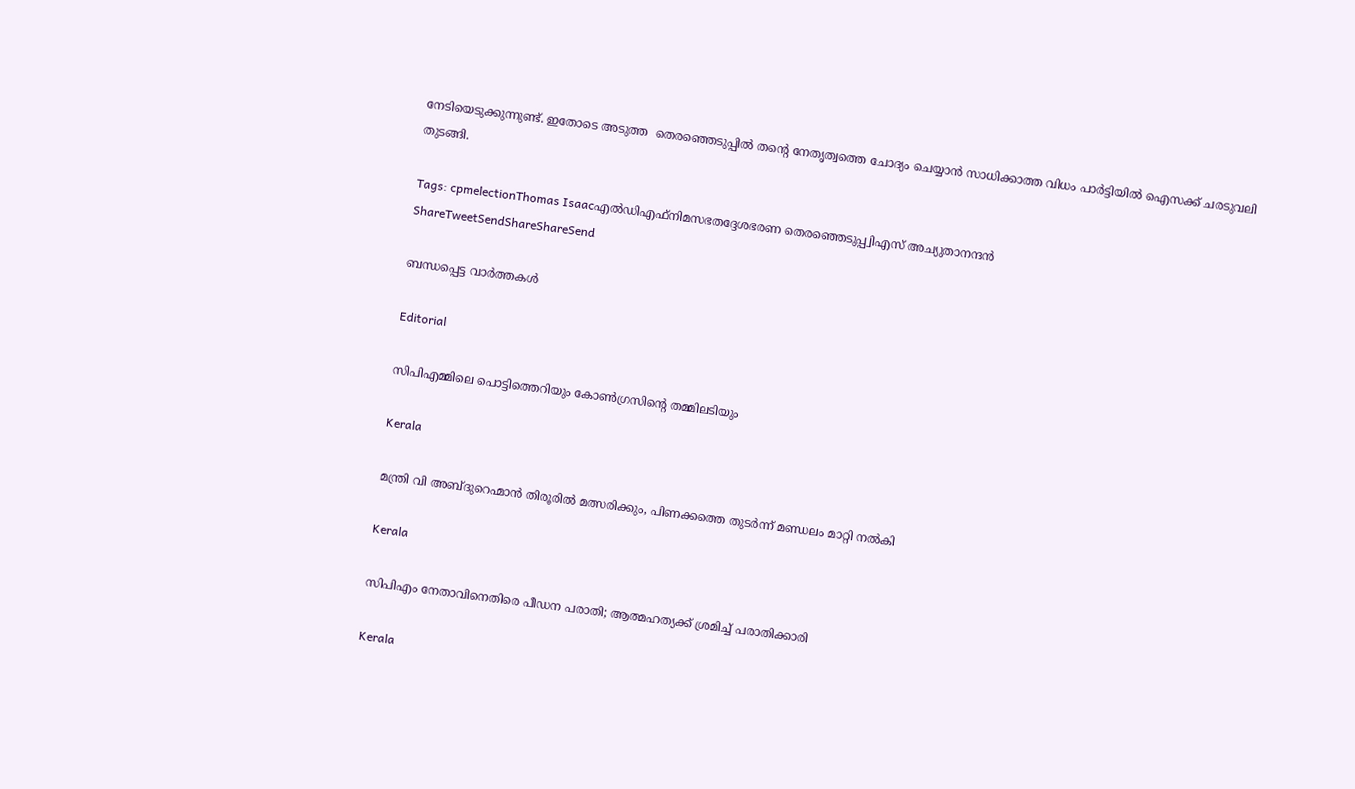നേടിയെടുക്കുന്നുണ്ട്. ഇതോടെ അടുത്ത  തെരഞ്ഞെടുപ്പില്‍ തന്റെ നേതൃത്വത്തെ ചോദ്യം ചെയ്യാന്‍ സാധിക്കാത്ത വിധം പാര്‍ട്ടിയില്‍ ഐസക്ക് ചരടുവലി തുടങ്ങി.

Tags: cpmelectionThomas Isaacഎല്‍ഡിഎഫ്‌നിമസഭതദ്ദേശഭരണ തെരഞ്ഞെടുപ്പ്വിഎസ് അച്യുതാനന്ദന്‍
ShareTweetSendShareShareSend

ബന്ധപ്പെട്ട വാര്‍ത്തകള്‍

Editorial

സിപിഎമ്മിലെ പൊട്ടിത്തെറിയും കോണ്‍ഗ്രസിന്റെ തമ്മിലടിയും

Kerala

മന്ത്രി വി അബ്ദുറെഹ്മാന്‍ തിരൂരില്‍ മത്സരിക്കും, പിണക്കത്തെ തുടര്‍ന്ന് മണ്ഡലം മാറ്റി നല്‍കി

Kerala

സിപിഎം നേതാവിനെതിരെ പീഡന പരാതി; ആത്മഹത്യക്ക് ശ്രമിച്ച് പരാതിക്കാരി

Kerala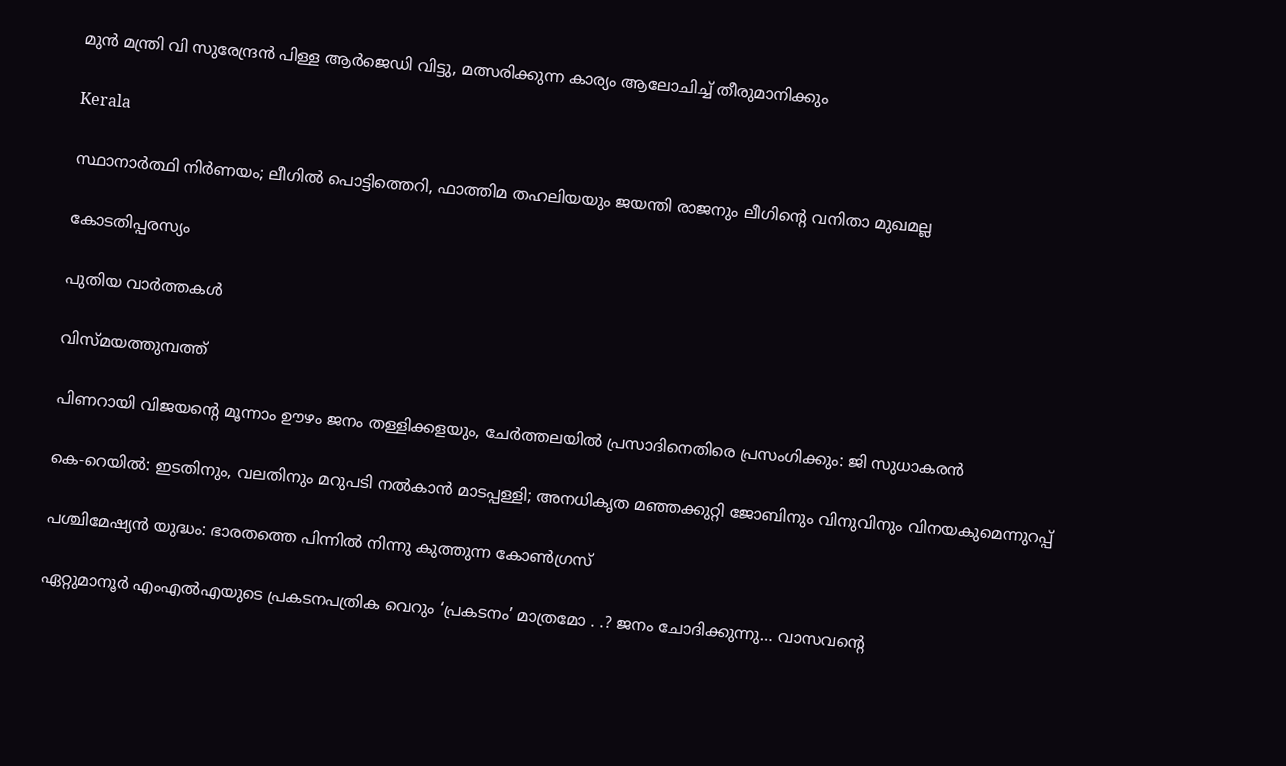മുന്‍ മന്ത്രി വി സുരേന്ദ്രന്‍ പിള്ള ആര്‍ജെഡി വിട്ടു, മത്സരിക്കുന്ന കാര്യം ആലോചിച്ച് തീരുമാനിക്കും

Kerala

സ്ഥാനാർത്ഥി നിർണയം; ലീഗിൽ പൊട്ടിത്തെറി, ഫാത്തിമ തഹലിയയും ജയന്തി രാജനും ലീഗിന്റെ വനിതാ മുഖമല്ല

കോടതിപ്പരസ്യം

പുതിയ വാര്‍ത്തകള്‍

വിസ്മയത്തുമ്പത്ത്

പിണറായി വിജയന്റെ മൂന്നാം ഊഴം ജനം തള്ളിക്കളയും, ചേർത്തലയിൽ പ്രസാദിനെതിരെ പ്രസംഗിക്കും: ജി സുധാകരൻ

കെ-റെയില്‍: ഇടതിനും, വലതിനും മറുപടി നല്‍കാന്‍ മാടപ്പള്ളി; അനധികൃത മഞ്ഞക്കുറ്റി ജോബിനും വിനുവിനും വിനയകുമെന്നുറപ്പ്

പശ്ചിമേഷ്യന്‍ യുദ്ധം: ഭാരതത്തെ പിന്നില്‍ നിന്നു കുത്തുന്ന കോണ്‍ഗ്രസ്

ഏറ്റുമാനൂര്‍ എംഎല്‍എയുടെ പ്രകടനപത്രിക വെറും ‘പ്രകടനം’ മാത്രമോ . .? ജനം ചോദിക്കുന്നു… വാസവന്റെ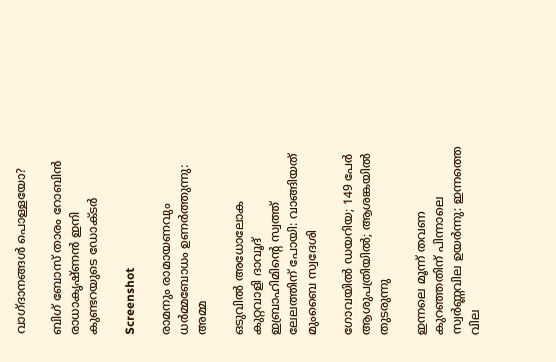വാഗ്ദാനങ്ങള്‍ പൊള്ളയോ?

ബിഗ് ബോസ് താരം റോബിന്‍ രാധാകൃഷ്ണൻ ഇനി കുണ്ടറയുടെ ഡോക്ടര്‍

Screenshot

രാമനും രാമായണവും ധർമ്മബോധം ഉണർത്തുന്നു: അമ്മ

ഒടുവിൽ അധോലോക കുറ്റവാളി ദാവൂദ് ഇബ്രാഹിമിന്റെ സ്വത്ത് ലേലത്തിന് പോയി: വാങ്ങിയത് മുംബൈ സ്വദേശി

ഗോവയിൽ ഡയറിയ; 149 പേർ ആശുപത്രിയിൽ; ആശങ്കയിൽ തുടരുന്നു

ഇന്നലെ മൂന്ന് തവണ കുറഞ്ഞതിന് പിന്നാലെ സ്വർണ്ണവില ഉയർന്നു: ഇന്നത്തെ വില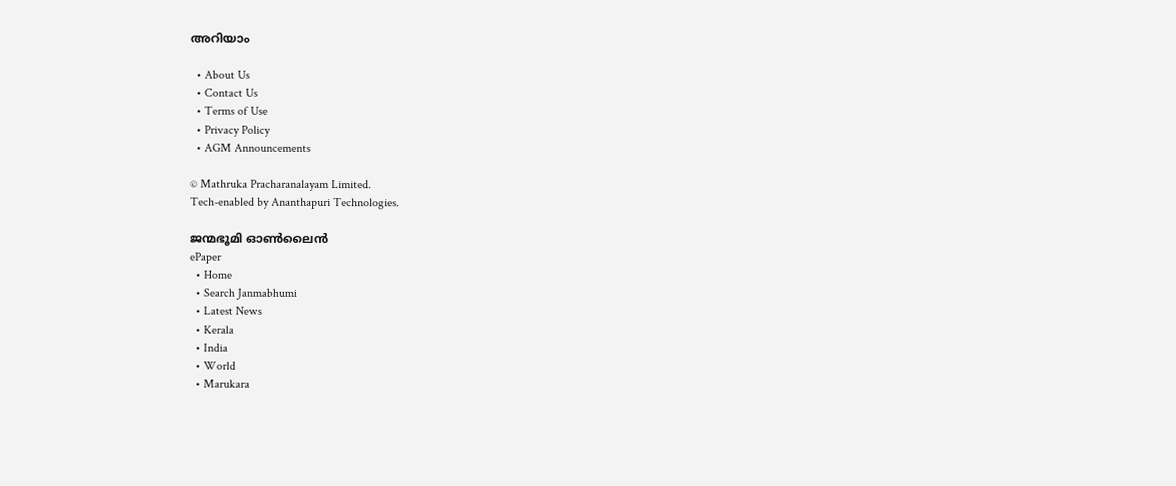അറിയാം

  • About Us
  • Contact Us
  • Terms of Use
  • Privacy Policy
  • AGM Announcements

© Mathruka Pracharanalayam Limited.
Tech-enabled by Ananthapuri Technologies.

ജന്മഭൂമി ഓണ്‍ലൈന്‍
ePaper
  • Home
  • Search Janmabhumi
  • Latest News
  • Kerala
  • India
  • World
  • Marukara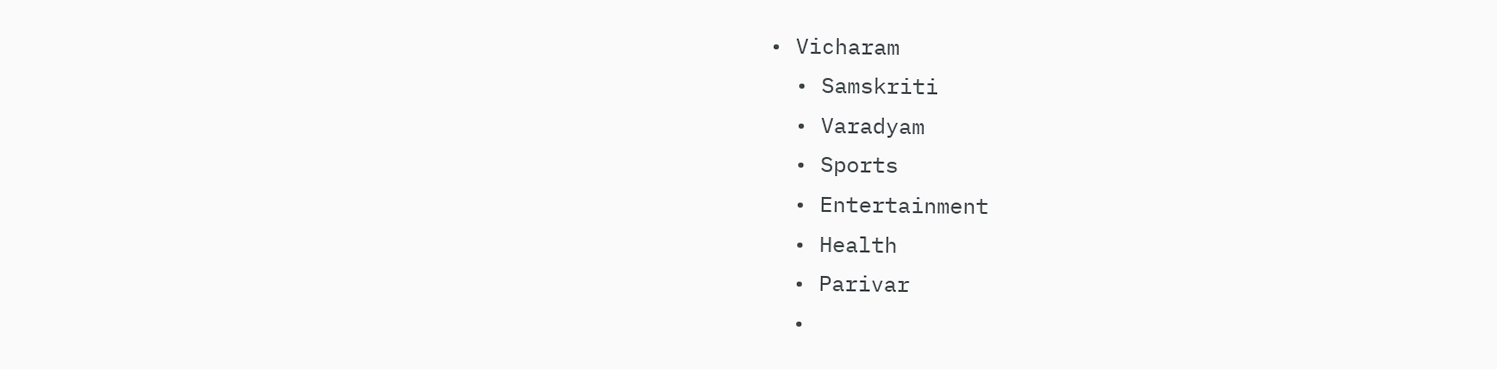• Vicharam
  • Samskriti
  • Varadyam
  • Sports
  • Entertainment
  • Health
  • Parivar
  •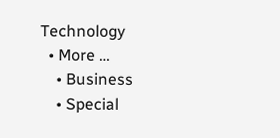Technology
  • More …
    • Business
    • Special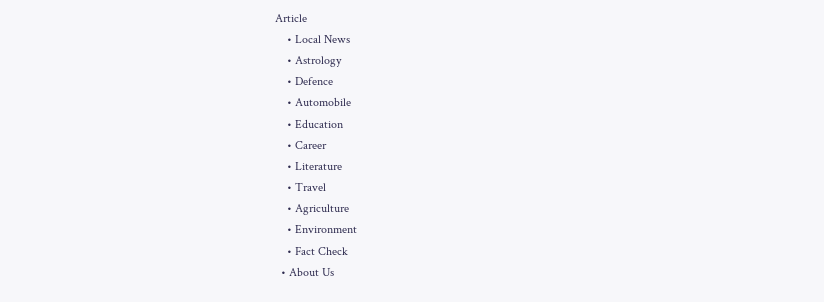Article
    • Local News
    • Astrology
    • Defence
    • Automobile
    • Education
    • Career
    • Literature
    • Travel
    • Agriculture
    • Environment
    • Fact Check
  • About Us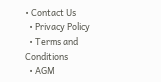• Contact Us
  • Privacy Policy
  • Terms and Conditions
  • AGM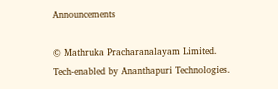Announcements

© Mathruka Pracharanalayam Limited.
Tech-enabled by Ananthapuri Technologies.